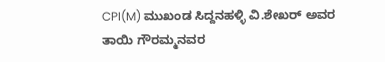CPI(M) ಮುಖಂಡ ಸಿದ್ದನಹಳ್ಳಿ ವಿ.ಶೇಖರ್ ಅವರ ತಾಯಿ ಗೌರಮ್ಮನವರ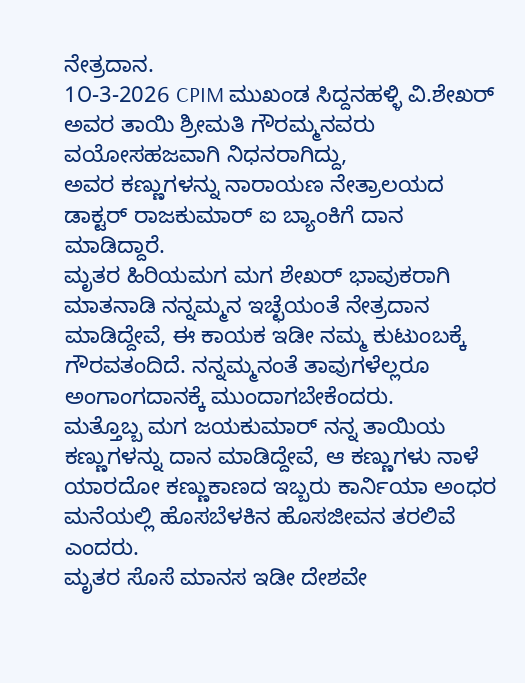ನೇತ್ರದಾನ.
1೦-3-2026 CPIM ಮುಖಂಡ ಸಿದ್ದನಹಳ್ಳಿ ವಿ.ಶೇಖರ್ ಅವರ ತಾಯಿ ಶ್ರೀಮತಿ ಗೌರಮ್ಮನವರು ವಯೋಸಹಜವಾಗಿ ನಿಧನರಾಗಿದ್ದು,
ಅವರ ಕಣ್ಣುಗಳನ್ನು ನಾರಾಯಣ ನೇತ್ರಾಲಯದ ಡಾಕ್ಟರ್ ರಾಜಕುಮಾರ್ ಐ ಬ್ಯಾಂಕಿಗೆ ದಾನ ಮಾಡಿದ್ದಾರೆ.
ಮೃತರ ಹಿರಿಯಮಗ ಮಗ ಶೇಖರ್ ಭಾವುಕರಾಗಿ ಮಾತನಾಡಿ ನನ್ನಮ್ಮನ ಇಚ್ಛೆಯಂತೆ ನೇತ್ರದಾನ ಮಾಡಿದ್ದೇವೆ, ಈ ಕಾಯಕ ಇಡೀ ನಮ್ಮ ಕುಟುಂಬಕ್ಕೆ ಗೌರವತಂದಿದೆ. ನನ್ನಮ್ಮನಂತೆ ತಾವುಗಳೆಲ್ಲರೂ ಅಂಗಾಂಗದಾನಕ್ಕೆ ಮುಂದಾಗಬೇಕೆಂದರು.
ಮತ್ತೊಬ್ಬ ಮಗ ಜಯಕುಮಾರ್ ನನ್ನ ತಾಯಿಯ ಕಣ್ಣುಗಳನ್ನು ದಾನ ಮಾಡಿದ್ದೇವೆ, ಆ ಕಣ್ಣುಗಳು ನಾಳೆ ಯಾರದೋ ಕಣ್ಣುಕಾಣದ ಇಬ್ಬರು ಕಾರ್ನಿಯಾ ಅಂಧರ ಮನೆಯಲ್ಲಿ ಹೊಸಬೆಳಕಿನ ಹೊಸಜೀವನ ತರಲಿವೆ ಎಂದರು.
ಮೃತರ ಸೊಸೆ ಮಾನಸ ಇಡೀ ದೇಶವೇ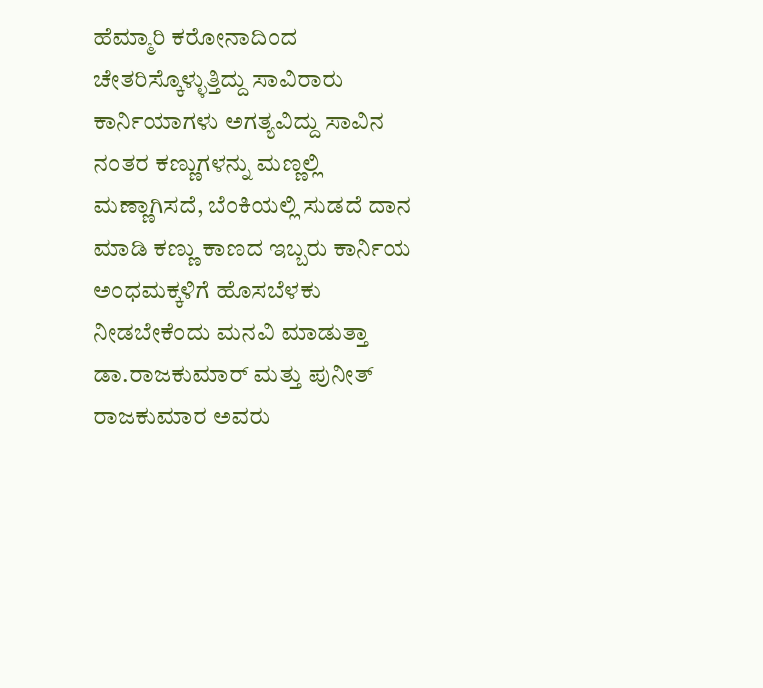ಹೆಮ್ಮಾರಿ ಕರೋನಾದಿಂದ ಚೇತರಿಸ್ಕೊಳ್ಳುತ್ತಿದ್ದು ಸಾವಿರಾರು ಕಾರ್ನಿಯಾಗಳು ಅಗತ್ಯವಿದ್ದು ಸಾವಿನ ನಂತರ ಕಣ್ಣುಗಳನ್ನು ಮಣ್ಣಲ್ಲಿ ಮಣ್ಣಾಗಿಸದೆ, ಬೆಂಕಿಯಲ್ಲಿ ಸುಡದೆ ದಾನ ಮಾಡಿ ಕಣ್ಣು ಕಾಣದ ಇಬ್ಬರು ಕಾರ್ನಿಯ ಅಂಧಮಕ್ಕಳಿಗೆ ಹೊಸಬೆಳಕು ನೀಡಬೇಕೆಂದು ಮನವಿ ಮಾಡುತ್ತಾ ಡಾ.ರಾಜಕುಮಾರ್ ಮತ್ತು ಪುನೀತ್ ರಾಜಕುಮಾರ ಅವರು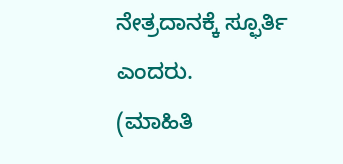ನೇತ್ರದಾನಕ್ಕೆ ಸ್ಫೂರ್ತಿ ಎಂದರು.
(ಮಾಹಿತಿ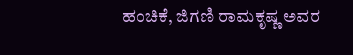ಹಂಚಿಕೆ, ಜಿಗಣಿ ರಾಮಕೃಷ್ಣ ಅವರ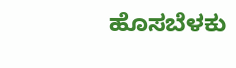ಹೊಸಬೆಳಕು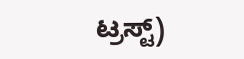ಟ್ರಸ್ಟ್)